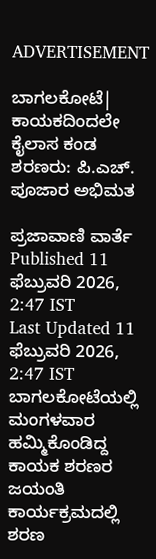ADVERTISEMENT

ಬಾಗಲಕೋಟೆ| ಕಾಯಕದಿಂದಲೇ ಕೈಲಾಸ ಕಂಡ ಶರಣರು: ಪಿ.ಎಚ್. ಪೂಜಾರ ಅಭಿಮತ

ಪ್ರಜಾವಾಣಿ ವಾರ್ತೆ
Published 11 ಫೆಬ್ರುವರಿ 2026, 2:47 IST
Last Updated 11 ಫೆಬ್ರುವರಿ 2026, 2:47 IST
ಬಾಗಲಕೋಟೆಯಲ್ಲಿ ಮಂಗಳವಾರ ಹಮ್ಮಿಕೊಂಡಿದ್ದ ಕಾಯಕ ಶರಣರ ಜಯಂತಿ ಕಾರ್ಯಕ್ರಮದಲ್ಲಿ ಶರಣ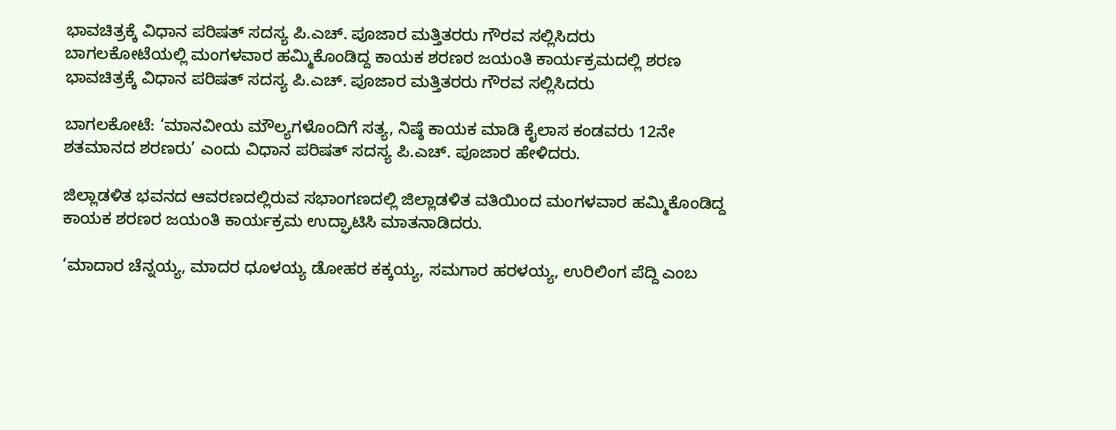ಭಾವಚಿತ್ರಕ್ಕೆ ವಿಧಾನ ಪರಿಷತ್ ಸದಸ್ಯ ಪಿ.ಎಚ್. ಪೂಜಾರ ಮತ್ತಿತರರು ಗೌರವ ಸಲ್ಲಿಸಿದರು
ಬಾಗಲಕೋಟೆಯಲ್ಲಿ ಮಂಗಳವಾರ ಹಮ್ಮಿಕೊಂಡಿದ್ದ ಕಾಯಕ ಶರಣರ ಜಯಂತಿ ಕಾರ್ಯಕ್ರಮದಲ್ಲಿ ಶರಣ ಭಾವಚಿತ್ರಕ್ಕೆ ವಿಧಾನ ಪರಿಷತ್ ಸದಸ್ಯ ಪಿ.ಎಚ್. ಪೂಜಾರ ಮತ್ತಿತರರು ಗೌರವ ಸಲ್ಲಿಸಿದರು

ಬಾಗಲಕೋಟೆ: ‘ಮಾನವೀಯ ಮೌಲ್ಯಗಳೊಂದಿಗೆ ಸತ್ಯ, ನಿಷ್ಠೆ ಕಾಯಕ ಮಾಡಿ ಕೈಲಾಸ ಕಂಡವರು 12ನೇ ಶತಮಾನದ ಶರಣರು’ ಎಂದು ವಿಧಾನ ಪರಿಷತ್ ಸದಸ್ಯ ಪಿ.ಎಚ್. ಪೂಜಾರ ಹೇಳಿದರು.

ಜಿಲ್ಲಾಡಳಿತ ಭವನದ ಆವರಣದಲ್ಲಿರುವ ಸಭಾಂಗಣದಲ್ಲಿ ಜಿಲ್ಲಾಡಳಿತ ವತಿಯಿಂದ ಮಂಗಳವಾರ ಹಮ್ಮಿಕೊಂಡಿದ್ದ ಕಾಯಕ ಶರಣರ ಜಯಂತಿ ಕಾರ್ಯಕ್ರಮ ಉದ್ಘಾಟಿಸಿ ಮಾತನಾಡಿದರು.

‘ಮಾದಾರ ಚೆನ್ನಯ್ಯ, ಮಾದರ ಧೂಳಯ್ಯ ಡೋಹರ ಕಕ್ಕಯ್ಯ, ಸಮಗಾರ ಹರಳಯ್ಯ, ಉರಿಲಿಂಗ ಪೆದ್ದಿ ಎಂಬ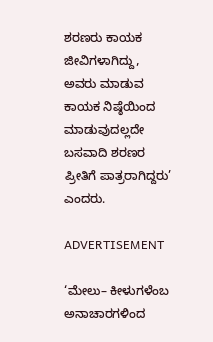ಶರಣರು ಕಾಯಕ ಜೀವಿಗಳಾಗಿದ್ದು, ಅವರು ಮಾಡುವ ಕಾಯಕ ನಿಷ್ಠೆಯಿಂದ ಮಾಡುವುದಲ್ಲದೇ ಬಸವಾದಿ ಶರಣರ ಪ್ರೀತಿಗೆ ಪಾತ್ರರಾಗಿದ್ದರು’ ಎಂದರು.

ADVERTISEMENT

‘ಮೇಲು– ಕೀಳುಗಳೆಂಬ ಅನಾಚಾರಗಳಿಂದ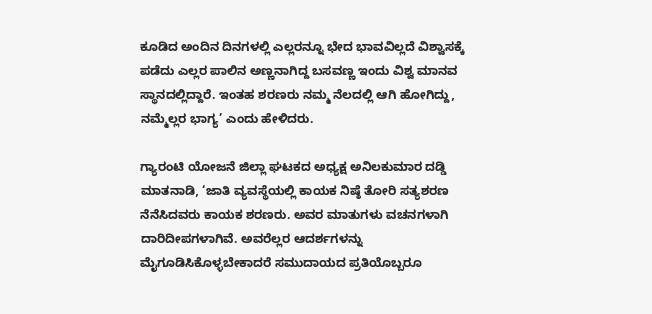ಕೂಡಿದ ಅಂದಿನ ದಿನಗಳಲ್ಲಿ ಎಲ್ಲರನ್ನೂ ಭೇದ ಭಾವವಿಲ್ಲದೆ ವಿಶ್ವಾಸಕ್ಕೆ ಪಡೆದು ಎಲ್ಲರ ಪಾಲಿನ ಅಣ್ಣನಾಗಿದ್ದ ಬಸವಣ್ಣ ಇಂದು ವಿಶ್ವ ಮಾನವ ಸ್ಥಾನದಲ್ಲಿದ್ದಾರೆ. ಇಂತಹ ಶರಣರು ನಮ್ಮ ನೆಲದಲ್ಲಿ ಆಗಿ ಹೋಗಿದ್ದು, ನಮ್ಮೆಲ್ಲರ ಭಾಗ್ಯ’ ಎಂದು ಹೇಳಿದರು.

ಗ್ಯಾರಂಟಿ ಯೋಜನೆ ಜಿಲ್ಲಾ ಘಟಕದ ಅಧ್ಯಕ್ಷ ಅನಿಲಕುಮಾರ ದಡ್ಡಿ ಮಾತನಾಡಿ, ‘ಜಾತಿ ವ್ಯವಸ್ಥೆಯಲ್ಲಿ ಕಾಯಕ ನಿಷ್ಠೆ ತೋರಿ ಸತ್ಯಶರಣ ನೆನೆಸಿದವರು ಕಾಯಕ ಶರಣರು. ಅವರ ಮಾತುಗಳು ವಚನಗಳಾಗಿ ದಾರಿದೀಪಗಳಾಗಿವೆ. ಅವರೆಲ್ಲರ ಆದರ್ಶಗಳನ್ನು ಮೈಗೂಡಿಸಿಕೊಳ್ಳಬೇಕಾದರೆ ಸಮುದಾಯದ ಪ್ರತಿಯೊಬ್ಬರೂ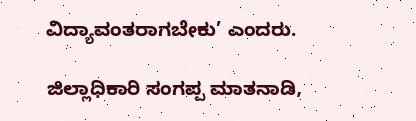ವಿದ್ಯಾವಂತರಾಗಬೇಕು’ ಎಂದರು.

ಜಿಲ್ಲಾಧಿಕಾರಿ ಸಂಗಪ್ಪ ಮಾತನಾಡಿ,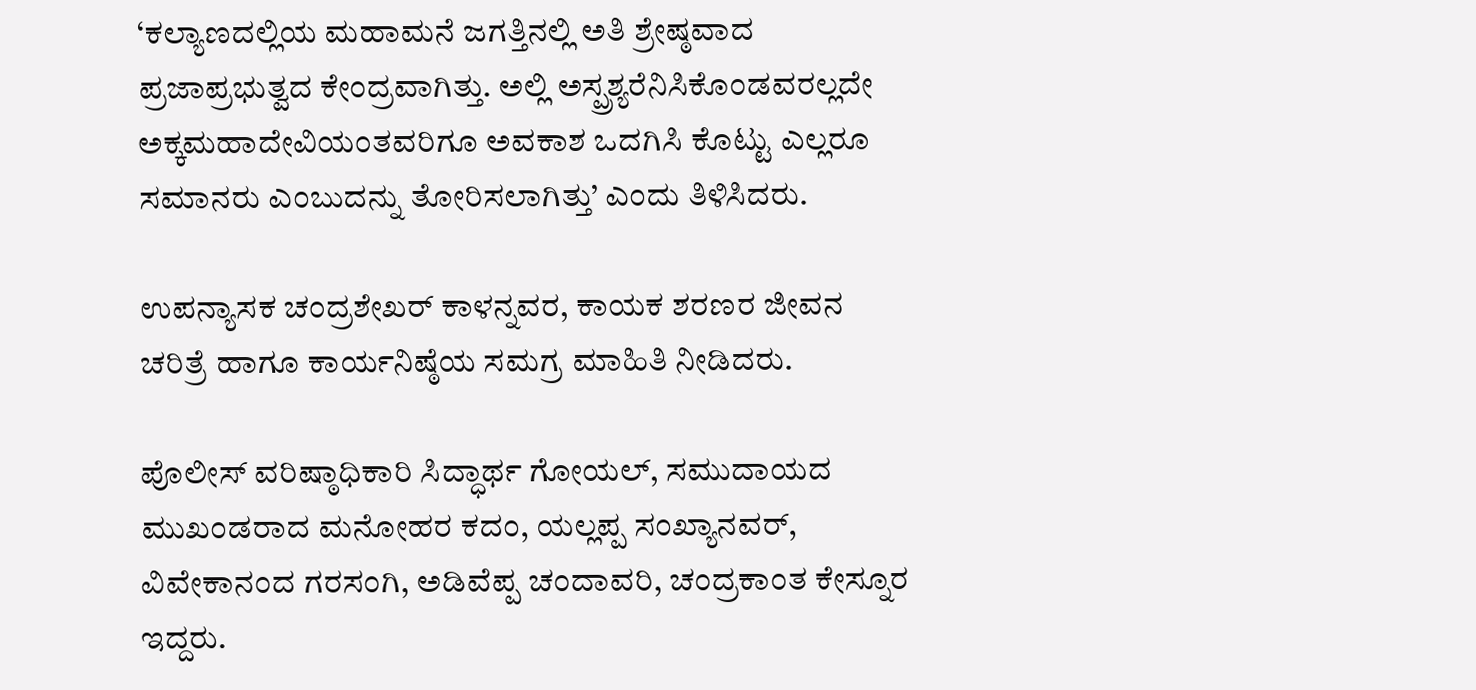‘ಕಲ್ಯಾಣದಲ್ಲಿಯ ಮಹಾಮನೆ ಜಗತ್ತಿನಲ್ಲಿ ಅತಿ ಶ್ರೇಷ್ಠವಾದ ಪ್ರಜಾಪ್ರಭುತ್ವದ ಕೇಂದ್ರವಾಗಿತ್ತು. ಅಲ್ಲಿ ಅಸ್ಪ್ರಶ್ಯರೆನಿಸಿಕೊಂಡವರಲ್ಲದೇ ಅಕ್ಕಮಹಾದೇವಿಯಂತವರಿಗೂ ಅವಕಾಶ ಒದಗಿಸಿ ಕೊಟ್ಟು ಎಲ್ಲರೂ ಸಮಾನರು ಎಂಬುದನ್ನು ತೋರಿಸಲಾಗಿತ್ತು’ ಎಂದು ತಿಳಿಸಿದರು.

ಉಪನ್ಯಾಸಕ ಚಂದ್ರಶೇಖರ್ ಕಾಳನ್ನವರ, ಕಾಯಕ ಶರಣರ ಜೀವನ ಚರಿತ್ರೆ ಹಾಗೂ ಕಾರ್ಯನಿಷ್ಠೆಯ ಸಮಗ್ರ ಮಾಹಿತಿ ನೀಡಿದರು.

ಪೊಲೀಸ್ ವರಿಷ್ಠಾಧಿಕಾರಿ ಸಿದ್ಧಾರ್ಥ ಗೋಯಲ್, ಸಮುದಾಯದ ಮುಖಂಡರಾದ ಮನೋಹರ ಕದಂ, ಯಲ್ಲಪ್ಪ ಸಂಖ್ಯಾನವರ್, ವಿವೇಕಾನಂದ ಗರಸಂಗಿ, ಅಡಿವೆಪ್ಪ ಚಂದಾವರಿ, ಚಂದ್ರಕಾಂತ ಕೇಸ್ನೂರ ಇದ್ದರು.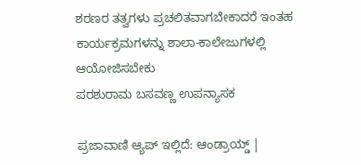ಶರಣರ ತತ್ವಗಳು ಪ್ರಚಲಿತವಾಗಬೇಕಾದರೆ ಇಂತಹ ಕಾರ್ಯಕ್ರಮಗಳನ್ನು ಶಾಲಾ-ಕಾಲೇಜುಗಳಲ್ಲಿ ಆಯೋಜಿಸಬೇಕು
ಪರಶುರಾಮ ಬಸವಣ್ಣ ಉಪನ್ಯಾಸಕ

ಪ್ರಜಾವಾಣಿ ಆ್ಯಪ್ ಇಲ್ಲಿದೆ: ಆಂಡ್ರಾಯ್ಡ್ |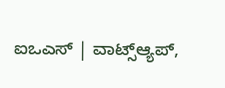ಐಒಎಸ್ | ವಾಟ್ಸ್ಆ್ಯಪ್,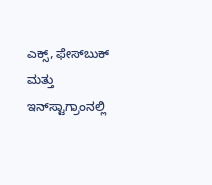ಎಕ್ಸ್, ಫೇಸ್‌ಬುಕ್ ಮತ್ತು ಇನ್‌ಸ್ಟಾಗ್ರಾಂನಲ್ಲಿ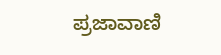ಪ್ರಜಾವಾಣಿ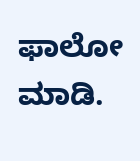ಫಾಲೋ ಮಾಡಿ.